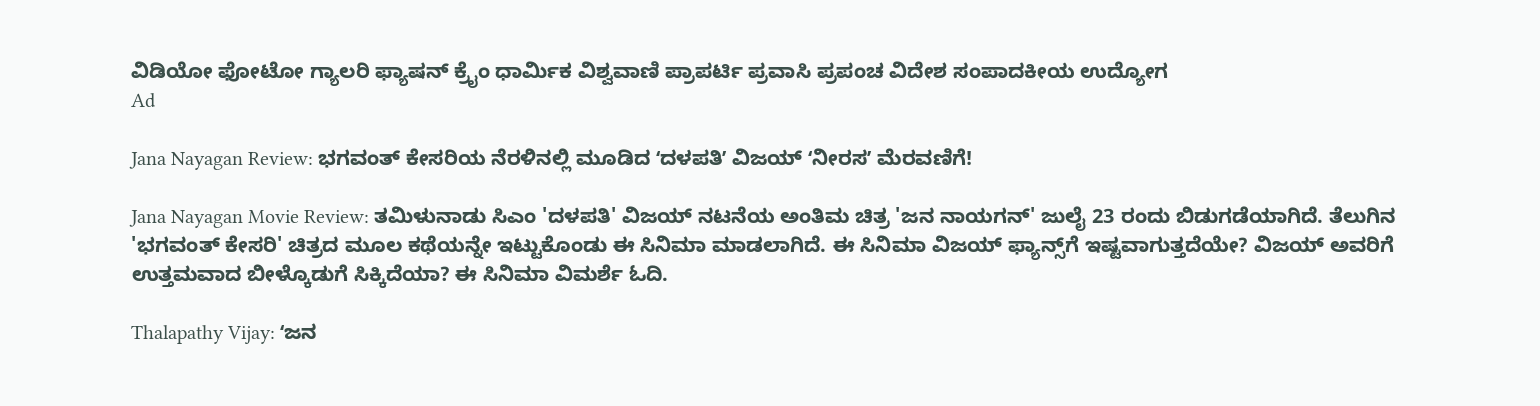ವಿಡಿಯೋ ಫೋಟೋ ಗ್ಯಾಲರಿ ಫ್ಯಾಷನ್ ಕ್ರೈಂ ಧಾರ್ಮಿಕ ವಿಶ್ವವಾಣಿ ಪ್ರಾಪರ್ಟಿ ಪ್ರವಾಸಿ ಪ್ರಪಂಚ ವಿದೇಶ ಸಂಪಾದಕೀಯ ಉದ್ಯೋಗ
Ad

Jana Nayagan Review: ಭಗವಂತ್ ಕೇಸರಿಯ ನೆರಳಿನಲ್ಲಿ ಮೂಡಿದ ʻದಳಪತಿʼ ವಿಜಯ್‌ ʻನೀರಸʼ ಮೆರವಣಿಗೆ!

Jana Nayagan Movie Review: ತಮಿಳುನಾಡು ಸಿಎಂ 'ದಳಪತಿ' ವಿಜಯ್ ನಟನೆಯ ಅಂತಿಮ ಚಿತ್ರ 'ಜನ ನಾಯಗನ್' ಜುಲೈ 23 ರಂದು ಬಿಡುಗಡೆಯಾಗಿದೆ. ತೆಲುಗಿನ 'ಭಗವಂತ್ ಕೇಸರಿ' ಚಿತ್ರದ ಮೂಲ ಕಥೆಯನ್ನೇ ಇಟ್ಟುಕೊಂಡು ಈ ಸಿನಿಮಾ ಮಾಡಲಾಗಿದೆ. ಈ ಸಿನಿಮಾ ವಿಜಯ್‌ ಫ್ಯಾನ್ಸ್‌ಗೆ ಇಷ್ಟವಾಗುತ್ತದೆಯೇ? ವಿಜಯ್‌ ಅವರಿಗೆ ಉತ್ತಮವಾದ ಬೀಳ್ಕೊಡುಗೆ ಸಿಕ್ಕಿದೆಯಾ? ಈ ಸಿನಿಮಾ ವಿಮರ್ಶೆ ಓದಿ.

Thalapathy Vijay: ʻಜನ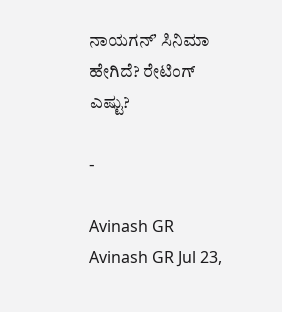ನಾಯಗನ್ʼ ಸಿನಿಮಾ ಹೇಗಿದೆ? ರೇಟಿಂಗ್‌ ಎಷ್ಟು?

-

Avinash GR
Avinash GR Jul 23,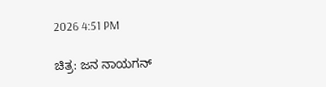2026 4:51 PM

ಚಿತ್ರ: ಜನ ನಾಯಗನ್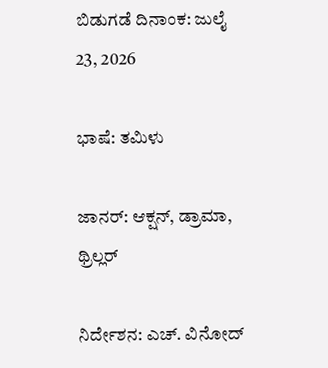ಬಿಡುಗಡೆ ದಿನಾಂಕ: ಜುಲೈ 23, 2026

ಭಾಷೆ: ತಮಿಳು

ಜಾನರ್: ಆಕ್ಷನ್, ಡ್ರಾಮಾ, ಥ್ರಿಲ್ಲರ್

ನಿರ್ದೇಶನ: ಎಚ್. ವಿನೋದ್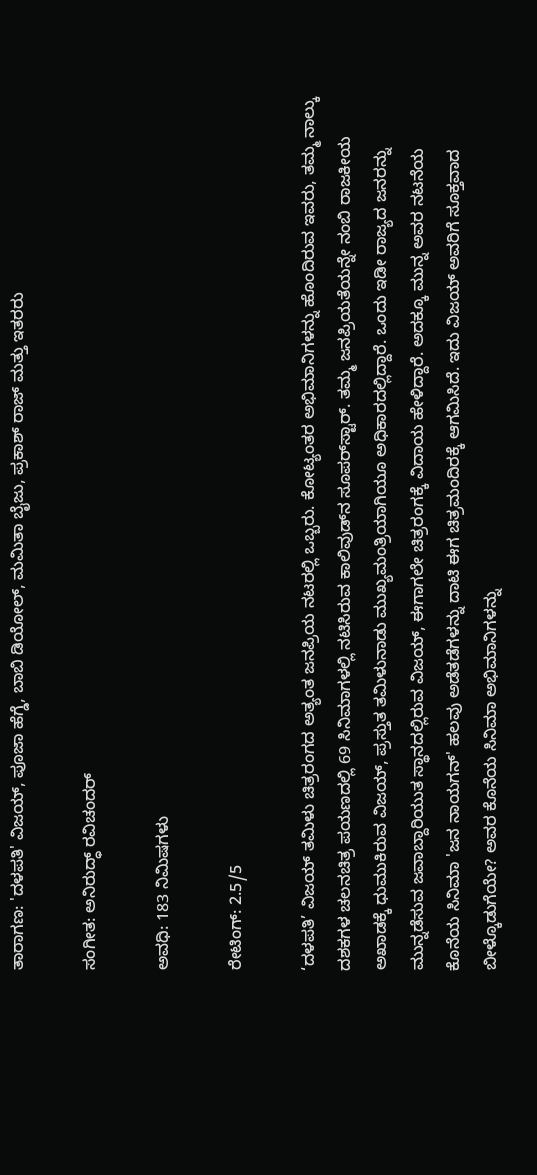ತಾರಾಗಣ: 'ದಳಪತಿ' ವಿಜಯ್, ಪೂಜಾ ಹೆಗ್ಡೆ, ಬಾಬಿ ಡಿಯೋಲ್, ಮಮಿತಾ ಬೈಜು, ಪ್ರಕಾಶ್ ರಾಜ್ ಮತ್ತು ಇತರರು

ಸಂಗೀತ: ಅನಿರುದ್ಧ್ ರವಿಚಂದರ್

ಅವಧಿ: 183 ನಿಮಿಷಗಳು

ರೇಟಿಂಗ್: 2.5/5

‘ದಳಪತಿ’ ವಿಜಯ್ ತಮಿಳು ಚಿತ್ರರಂಗದ ಅತ್ಯಂತ ಜನಪ್ರಿಯ ನಟರಲ್ಲಿ ಒಬ್ಬರು. ಕೋಟ್ಯಂತರ ಅಭಿಮಾನಿಗಳನ್ನು ಹೊಂದಿರುವ ಇವರು, ತಮ್ಮ ನಾಲ್ಕು ದಶಕಗಳ ಚಲನಚಿತ್ರ ಪಯಣದಲ್ಲಿ 69 ಸಿನಿಮಾಗಳಲ್ಲಿ ನಟಿಸಿರುವ ಕಾಲಿವುಡ್‌ನ ಸೂಪರ್‌ಸ್ಟಾರ್. ತಮ್ಮ ಜನಪ್ರಿಯತೆಯನ್ನೇ ನಂಬಿ ರಾಜಕೀಯ ಅಖಾಡಕ್ಕೆ ಧುಮುಕಿರುವ ವಿಜಯ್, ಪ್ರಸ್ತುತ ತಮಿಳುನಾಡು ಮುಖ್ಯಮಂತ್ರಿಯಾಗಿಯೂ ಅಧಿಕಾರದಲ್ಲಿದ್ದಾರೆ. ಒಂದು ಇಡೀ ರಾಜ್ಯದ ಜನರನ್ನು ಮುನ್ನಡೆಸುವ ಜವಾಬ್ದಾರಿಯುತ ಸ್ಥಾನದಲ್ಲಿರುವ ವಿಜಯ್, ಈಗಾಗಲೇ ಚಿತ್ರರಂಗಕ್ಕೆ ವಿದಾಯ ಹೇಳಿದ್ದಾರೆ. ಅದಕ್ಕೂ ಮುನ್ನ ಅವರ ನಟನೆಯ ಕೊನೆಯ ಸಿನಿಮಾ 'ಜನ ನಾಯಗನ್' ಹಲವು ಅಡೆತಡೆಗಳನ್ನು ದಾಟಿ ಈಗ ಚಿತ್ರಮಂದಿರಕ್ಕೆ ಆಗಮಿಸಿದೆ. ಇದು ವಿಜಯ್ ಅವರಿಗೆ ಸೂಕ್ತವಾದ ಬೀಳ್ಕೊಡುಗೆಯೇ? ಅವರ ಕೊನೆಯ ಸಿನಿಮಾ ಅಭಿಮಾನಿಗಳನ್ನು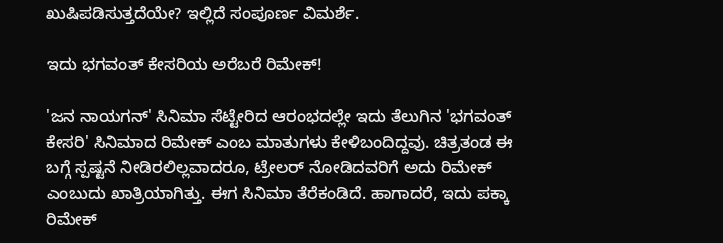ಖುಷಿಪಡಿಸುತ್ತದೆಯೇ? ಇಲ್ಲಿದೆ ಸಂಪೂರ್ಣ ವಿಮರ್ಶೆ.

ಇದು ಭಗವಂತ್‌ ಕೇಸರಿಯ ಅರೆಬರೆ ರಿಮೇಕ್!

'ಜನ ನಾಯಗನ್' ಸಿನಿಮಾ ಸೆಟ್ಟೇರಿದ ಆರಂಭದಲ್ಲೇ ಇದು ತೆಲುಗಿನ 'ಭಗವಂತ್ ಕೇಸರಿ' ಸಿನಿಮಾದ ರಿಮೇಕ್ ಎಂಬ ಮಾತುಗಳು ಕೇಳಿಬಂದಿದ್ದವು. ಚಿತ್ರತಂಡ ಈ ಬಗ್ಗೆ ಸ್ಪಷ್ಟನೆ ನೀಡಿರಲಿಲ್ಲವಾದರೂ, ಟ್ರೇಲರ್ ನೋಡಿದವರಿಗೆ ಅದು ರಿಮೇಕ್ ಎಂಬುದು ಖಾತ್ರಿಯಾಗಿತ್ತು. ಈಗ ಸಿನಿಮಾ ತೆರೆಕಂಡಿದೆ. ಹಾಗಾದರೆ, ಇದು ಪಕ್ಕಾ ರಿಮೇಕ್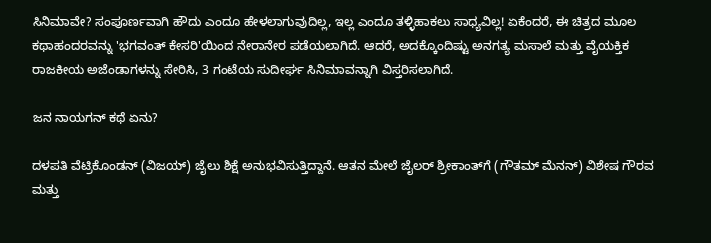ಸಿನಿಮಾವೇ? ಸಂಪೂರ್ಣವಾಗಿ ಹೌದು ಎಂದೂ ಹೇಳಲಾಗುವುದಿಲ್ಲ, ಇಲ್ಲ ಎಂದೂ ತಳ್ಳಿಹಾಕಲು ಸಾಧ್ಯವಿಲ್ಲ! ಏಕೆಂದರೆ, ಈ ಚಿತ್ರದ ಮೂಲ ಕಥಾಹಂದರವನ್ನು 'ಭಗವಂತ್ ಕೇಸರಿ'ಯಿಂದ ನೇರಾನೇರ ಪಡೆಯಲಾಗಿದೆ. ಆದರೆ, ಅದಕ್ಕೊಂದಿಷ್ಟು ಅನಗತ್ಯ ಮಸಾಲೆ ಮತ್ತು ವೈಯಕ್ತಿಕ ರಾಜಕೀಯ ಅಜೆಂಡಾಗಳನ್ನು ಸೇರಿಸಿ, 3 ಗಂಟೆಯ ಸುದೀರ್ಘ ಸಿನಿಮಾವನ್ನಾಗಿ ವಿಸ್ತರಿಸಲಾಗಿದೆ.

ಜನ ನಾಯಗನ್‌ ಕಥೆ ಏನು?

ದಳಪತಿ ವೆಟ್ರಿಕೊಂಡನ್ (ವಿಜಯ್) ಜೈಲು ಶಿಕ್ಷೆ ಅನುಭವಿಸುತ್ತಿದ್ದಾನೆ. ಆತನ ಮೇಲೆ ಜೈಲರ್ ಶ್ರೀಕಾಂತ್‌ಗೆ (ಗೌತಮ್ ಮೆನನ್) ವಿಶೇಷ ಗೌರವ ಮತ್ತು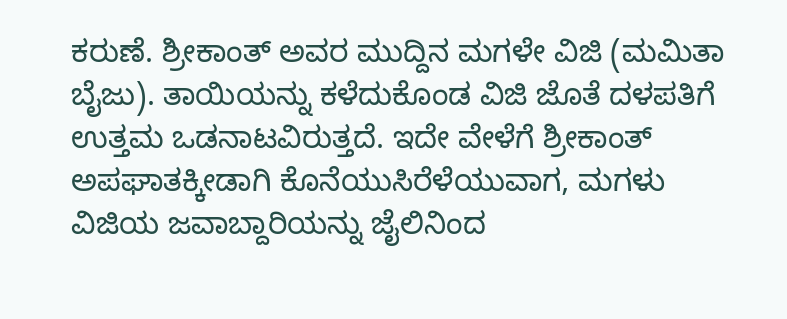ಕರುಣೆ. ಶ್ರೀಕಾಂತ್ ಅವರ ಮುದ್ದಿನ ಮಗಳೇ ವಿಜಿ (ಮಮಿತಾ ಬೈಜು). ತಾಯಿಯನ್ನು ಕಳೆದುಕೊಂಡ ವಿಜಿ ಜೊತೆ ದಳಪತಿಗೆ ಉತ್ತಮ ಒಡನಾಟವಿರುತ್ತದೆ. ಇದೇ ವೇಳೆಗೆ ಶ್ರೀಕಾಂತ್ ಅಪಘಾತಕ್ಕೀಡಾಗಿ ಕೊನೆಯುಸಿರೆಳೆಯುವಾಗ, ಮಗಳು ವಿಜಿಯ ಜವಾಬ್ದಾರಿಯನ್ನು ಜೈಲಿನಿಂದ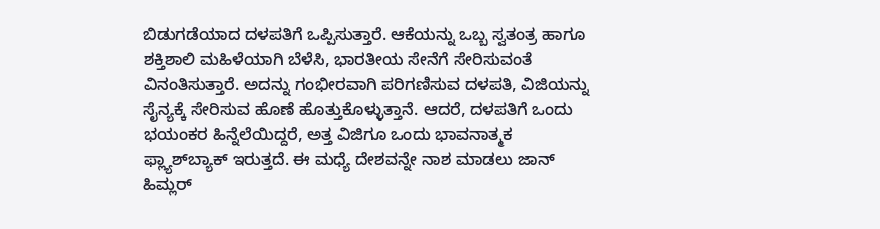ಬಿಡುಗಡೆಯಾದ ದಳಪತಿಗೆ ಒಪ್ಪಿಸುತ್ತಾರೆ. ಆಕೆಯನ್ನು ಒಬ್ಬ ಸ್ವತಂತ್ರ ಹಾಗೂ ಶಕ್ತಿಶಾಲಿ ಮಹಿಳೆಯಾಗಿ ಬೆಳೆಸಿ, ಭಾರತೀಯ ಸೇನೆಗೆ ಸೇರಿಸುವಂತೆ ವಿನಂತಿಸುತ್ತಾರೆ. ಅದನ್ನು ಗಂಭೀರವಾಗಿ ಪರಿಗಣಿಸುವ ದಳಪತಿ, ವಿಜಿಯನ್ನು ಸೈನ್ಯಕ್ಕೆ ಸೇರಿಸುವ ಹೊಣೆ ಹೊತ್ತುಕೊಳ್ಳುತ್ತಾನೆ. ಆದರೆ, ದಳಪತಿಗೆ ಒಂದು ಭಯಂಕರ ಹಿನ್ನೆಲೆಯಿದ್ದರೆ, ಅತ್ತ ವಿಜಿಗೂ ಒಂದು ಭಾವನಾತ್ಮಕ ಫ್ಲ್ಯಾಶ್‌ಬ್ಯಾಕ್ ಇರುತ್ತದೆ. ಈ ಮಧ್ಯೆ ದೇಶವನ್ನೇ ನಾಶ ಮಾಡಲು ಜಾನ್ ಹಿಮ್ಲರ್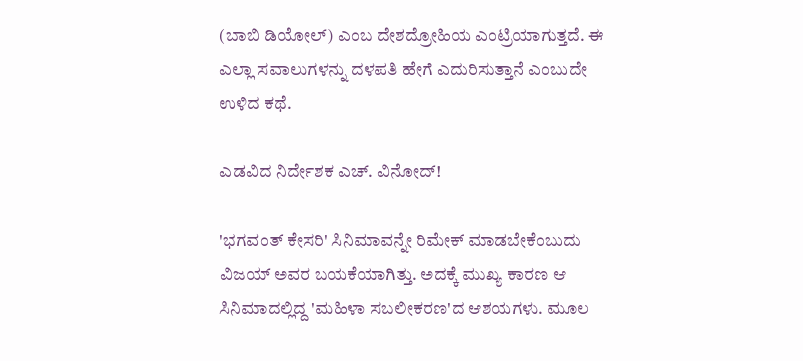(ಬಾಬಿ ಡಿಯೋಲ್) ಎಂಬ ದೇಶದ್ರೋಹಿಯ ಎಂಟ್ರಿಯಾಗುತ್ತದೆ. ಈ ಎಲ್ಲಾ ಸವಾಲುಗಳನ್ನು ದಳಪತಿ ಹೇಗೆ ಎದುರಿಸುತ್ತಾನೆ ಎಂಬುದೇ ಉಳಿದ ಕಥೆ.

ಎಡವಿದ ನಿರ್ದೇಶಕ ಎಚ್. ವಿನೋದ್!

'ಭಗವಂತ್ ಕೇಸರಿ' ಸಿನಿಮಾವನ್ನೇ ರಿಮೇಕ್ ಮಾಡಬೇಕೆಂಬುದು ವಿಜಯ್ ಅವರ ಬಯಕೆಯಾಗಿತ್ತು. ಅದಕ್ಕೆ ಮುಖ್ಯ ಕಾರಣ ಆ ಸಿನಿಮಾದಲ್ಲಿದ್ದ 'ಮಹಿಳಾ ಸಬಲೀಕರಣ'ದ ಆಶಯಗಳು. ಮೂಲ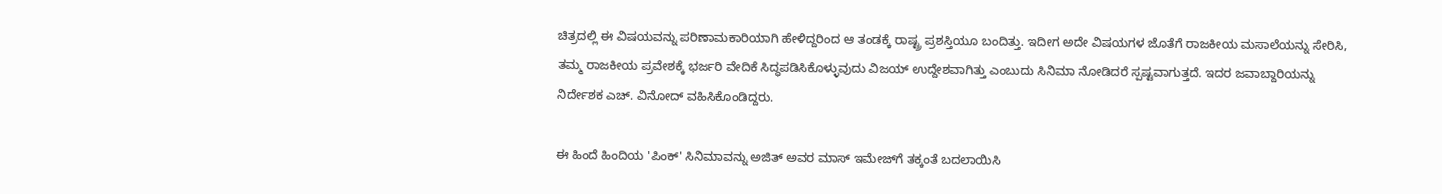ಚಿತ್ರದಲ್ಲಿ ಈ ವಿಷಯವನ್ನು ಪರಿಣಾಮಕಾರಿಯಾಗಿ ಹೇಳಿದ್ದರಿಂದ ಆ ತಂಡಕ್ಕೆ ರಾಷ್ಟ್ರ ಪ್ರಶಸ್ತಿಯೂ ಬಂದಿತ್ತು. ಇದೀಗ ಅದೇ ವಿಷಯಗಳ ಜೊತೆಗೆ ರಾಜಕೀಯ ಮಸಾಲೆಯನ್ನು ಸೇರಿಸಿ, ತಮ್ಮ ರಾಜಕೀಯ ಪ್ರವೇಶಕ್ಕೆ ಭರ್ಜರಿ ವೇದಿಕೆ ಸಿದ್ಧಪಡಿಸಿಕೊಳ್ಳುವುದು ವಿಜಯ್ ಉದ್ದೇಶವಾಗಿತ್ತು ಎಂಬುದು ಸಿನಿಮಾ ನೋಡಿದರೆ ಸ್ಪಷ್ಟವಾಗುತ್ತದೆ. ಇದರ ಜವಾಬ್ದಾರಿಯನ್ನು ನಿರ್ದೇಶಕ ಎಚ್. ವಿನೋದ್ ವಹಿಸಿಕೊಂಡಿದ್ದರು.

ಈ ಹಿಂದೆ ಹಿಂದಿಯ 'ಪಿಂಕ್' ಸಿನಿಮಾವನ್ನು ಅಜಿತ್ ಅವರ ಮಾಸ್ ಇಮೇಜ್‌ಗೆ ತಕ್ಕಂತೆ ಬದಲಾಯಿಸಿ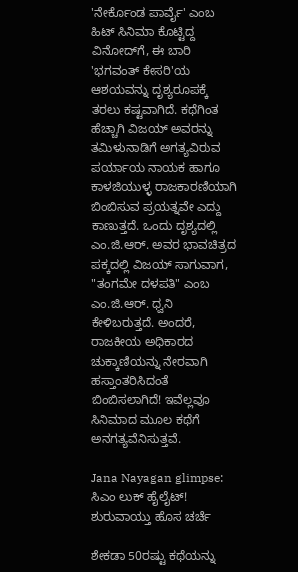'ನೇರ್ಕೊಂಡ ಪಾರ್ವೈ' ಎಂಬ ಹಿಟ್ ಸಿನಿಮಾ ಕೊಟ್ಟಿದ್ದ ವಿನೋದ್‌ಗೆ, ಈ ಬಾರಿ 'ಭಗವಂತ್ ಕೇಸರಿ'ಯ ಆಶಯವನ್ನು ದೃಶ್ಯರೂಪಕ್ಕೆ ತರಲು ಕಷ್ಟವಾಗಿದೆ. ಕಥೆಗಿಂತ ಹೆಚ್ಚಾಗಿ ವಿಜಯ್ ಅವರನ್ನು ತಮಿಳುನಾಡಿಗೆ ಅಗತ್ಯವಿರುವ ಪರ್ಯಾಯ ನಾಯಕ ಹಾಗೂ ಕಾಳಜಿಯುಳ್ಳ ರಾಜಕಾರಣಿಯಾಗಿ ಬಿಂಬಿಸುವ ಪ್ರಯತ್ನವೇ ಎದ್ದು ಕಾಣುತ್ತದೆ. ಒಂದು ದೃಶ್ಯದಲ್ಲಿ ಎಂ.ಜಿ.ಆರ್. ಅವರ ಭಾವಚಿತ್ರದ ಪಕ್ಕದಲ್ಲಿ ವಿಜಯ್ ಸಾಗುವಾಗ, "ತಂಗಮೇ ದಳಪತಿ" ಎಂಬ ಎಂ.ಜಿ.ಆರ್. ಧ್ವನಿ ಕೇಳಿಬರುತ್ತದೆ. ಅಂದರೆ, ರಾಜಕೀಯ ಅಧಿಕಾರದ ಚುಕ್ಕಾಣಿಯನ್ನು ನೇರವಾಗಿ ಹಸ್ತಾಂತರಿಸಿದಂತೆ ಬಿಂಬಿಸಲಾಗಿದೆ! ಇವೆಲ್ಲವೂ ಸಿನಿಮಾದ ಮೂಲ ಕಥೆಗೆ ಅನಗತ್ಯವೆನಿಸುತ್ತವೆ.

Jana Nayagan glimpse: ಸಿಎಂ ಲುಕ್ ಹೈಲೈಟ್! ಶುರುವಾಯ್ತು ಹೊಸ ಚರ್ಚೆ

ಶೇಕಡಾ 50ರಷ್ಟು ಕಥೆಯನ್ನು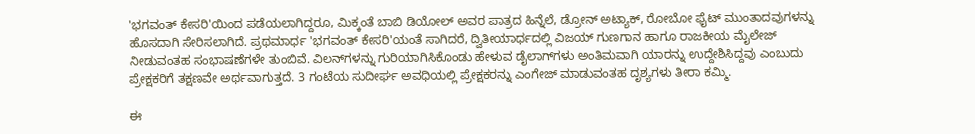'ಭಗವಂತ್ ಕೇಸರಿ'ಯಿಂದ ಪಡೆಯಲಾಗಿದ್ದರೂ, ಮಿಕ್ಕಂತೆ ಬಾಬಿ ಡಿಯೋಲ್ ಅವರ ಪಾತ್ರದ ಹಿನ್ನೆಲೆ, ಡ್ರೋನ್ ಅಟ್ಯಾಕ್, ರೋಬೋ ಫೈಟ್ ಮುಂತಾದವುಗಳನ್ನು ಹೊಸದಾಗಿ ಸೇರಿಸಲಾಗಿದೆ. ಪ್ರಥಮಾರ್ಧ 'ಭಗವಂತ್ ಕೇಸರಿ'ಯಂತೆ ಸಾಗಿದರೆ, ದ್ವಿತೀಯಾರ್ಧದಲ್ಲಿ ವಿಜಯ್ ಗುಣಗಾನ ಹಾಗೂ ರಾಜಕೀಯ ಮೈಲೇಜ್ ನೀಡುವಂತಹ ಸಂಭಾಷಣೆಗಳೇ ತುಂಬಿವೆ. ವಿಲನ್‌ಗಳನ್ನು ಗುರಿಯಾಗಿಸಿಕೊಂಡು ಹೇಳುವ ಡೈಲಾಗ್‌ಗಳು ಅಂತಿಮವಾಗಿ ಯಾರನ್ನು ಉದ್ದೇಶಿಸಿದ್ದವು ಎಂಬುದು ಪ್ರೇಕ್ಷಕರಿಗೆ ತಕ್ಷಣವೇ ಅರ್ಥವಾಗುತ್ತದೆ. 3 ಗಂಟೆಯ ಸುದೀರ್ಘ ಅವಧಿಯಲ್ಲಿ ಪ್ರೇಕ್ಷಕರನ್ನು ಎಂಗೇಜ್ ಮಾಡುವಂತಹ ದೃಶ್ಯಗಳು ತೀರಾ ಕಮ್ಮಿ.

ಈ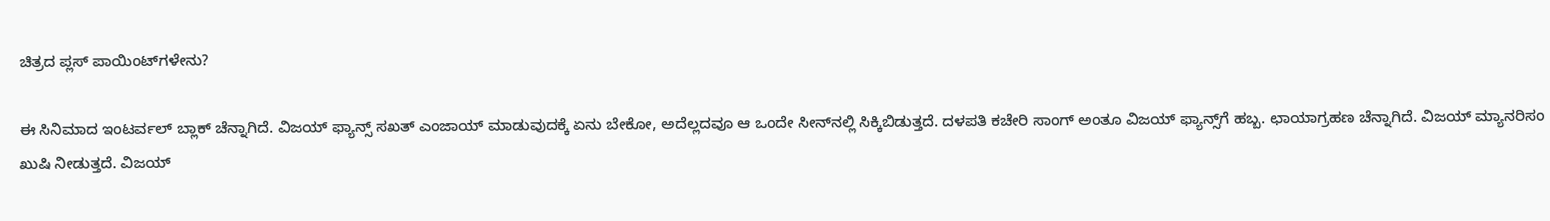ಚಿತ್ರದ ಪ್ಲಸ್‌ ಪಾಯಿಂಟ್‌ಗಳೇನು?

ಈ ಸಿನಿಮಾದ ಇಂಟರ್ವಲ್‌ ಬ್ಲಾಕ್‌ ಚೆನ್ನಾಗಿದೆ. ವಿಜಯ್‌ ಫ್ಯಾನ್ಸ್‌ ಸಖತ್‌ ಎಂಜಾಯ್‌ ಮಾಡುವುದಕ್ಕೆ ಏನು ಬೇಕೋ, ಅದೆಲ್ಲದವೂ ಆ ಒಂದೇ ಸೀನ್‌ನಲ್ಲಿ ಸಿಕ್ಕಿಬಿಡುತ್ತದೆ. ದಳಪತಿ ಕಚೇರಿ ಸಾಂಗ್‌ ಅಂತೂ ವಿಜಯ್‌ ಫ್ಯಾನ್ಸ್‌ಗೆ ಹಬ್ಬ. ಛಾಯಾಗ್ರಹಣ ಚೆನ್ನಾಗಿದೆ. ವಿಜಯ್‌ ಮ್ಯಾನರಿಸಂ ಖುಷಿ ನೀಡುತ್ತದೆ. ವಿಜಯ್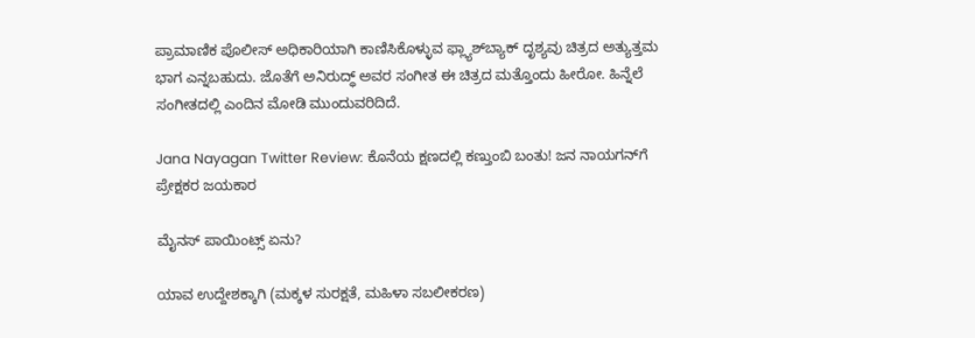ಪ್ರಾಮಾಣಿಕ ಪೊಲೀಸ್ ಅಧಿಕಾರಿಯಾಗಿ ಕಾಣಿಸಿಕೊಳ್ಳುವ ಫ್ಲ್ಯಾಶ್‌ಬ್ಯಾಕ್ ದೃಶ್ಯವು ಚಿತ್ರದ ಅತ್ಯುತ್ತಮ ಭಾಗ ಎನ್ನಬಹುದು. ಜೊತೆಗೆ ಅನಿರುದ್ಧ್‌ ಅವರ ಸಂಗೀತ ಈ ಚಿತ್ರದ ಮತ್ತೊಂದು ಹೀರೋ. ಹಿನ್ನೆಲೆ ಸಂಗೀತದಲ್ಲಿ ಎಂದಿನ ಮೋಡಿ ಮುಂದುವರಿದಿದೆ.

Jana Nayagan Twitter Review: ಕೊನೆಯ ಕ್ಷಣದಲ್ಲಿ ಕಣ್ತುಂಬಿ ಬಂತು! ಜನ ನಾಯಗನ್‌ಗೆ ಪ್ರೇಕ್ಷಕರ ಜಯಕಾರ

ಮೈನಸ್‌ ಪಾಯಿಂಟ್ಸ್ ಏನು?

ಯಾವ ಉದ್ದೇಶಕ್ಕಾಗಿ (ಮಕ್ಕಳ ಸುರಕ್ಷತೆ, ಮಹಿಳಾ ಸಬಲೀಕರಣ)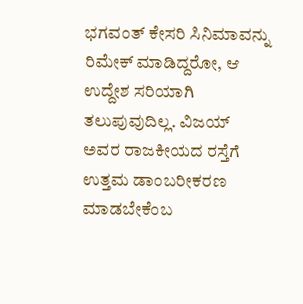ಭಗವಂತ್‌ ಕೇಸರಿ ಸಿನಿಮಾವನ್ನು ರಿಮೇಕ್‌ ಮಾಡಿದ್ದರೋ, ಆ ಉದ್ದೇಶ ಸರಿಯಾಗಿ ತಲುಪುವುದಿಲ್ಲ. ವಿಜಯ್‌ ಅವರ ರಾಜಕೀಯದ ರಸ್ತೆಗೆ ಉತ್ತಮ ಡಾಂಬರೀಕರಣ ಮಾಡಬೇಕೆಂಬ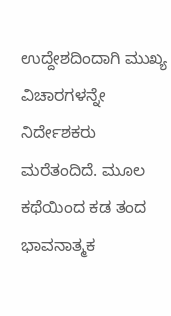ಉದ್ದೇಶದಿಂದಾಗಿ ಮುಖ್ಯ ವಿಚಾರಗಳನ್ನೇ ನಿರ್ದೇಶಕರು ಮರೆತಂದಿದೆ. ಮೂಲ ಕಥೆಯಿಂದ ಕಡ ತಂದ ಭಾವನಾತ್ಮಕ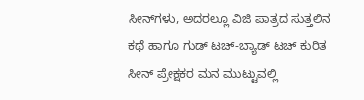ಸೀನ್‌ಗಳು, ಅದರಲ್ಲೂ ವಿಜಿ ಪಾತ್ರದ ಸುತ್ತಲಿನ ಕಥೆ ಹಾಗೂ ಗುಡ್ ಟಚ್-ಬ್ಯಾಡ್ ಟಚ್ ಕುರಿತ ಸೀನ್‌ ಪ್ರೇಕ್ಷಕರ ಮನ ಮುಟ್ಟುವಲ್ಲಿ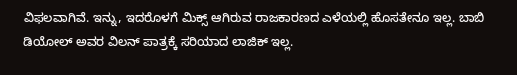ವಿಫಲವಾಗಿವೆ. ಇನ್ನು, ಇದರೊಳಗೆ ಮಿಕ್ಸ್‌ ಆಗಿರುವ ರಾಜಕಾರಣದ ಎಳೆಯಲ್ಲಿ ಹೊಸತೇನೂ ಇಲ್ಲ. ಬಾಬಿ ಡಿಯೋಲ್ ಅವರ ವಿಲನ್ ಪಾತ್ರಕ್ಕೆ ಸರಿಯಾದ ಲಾಜಿಕ್‌ ಇಲ್ಲ.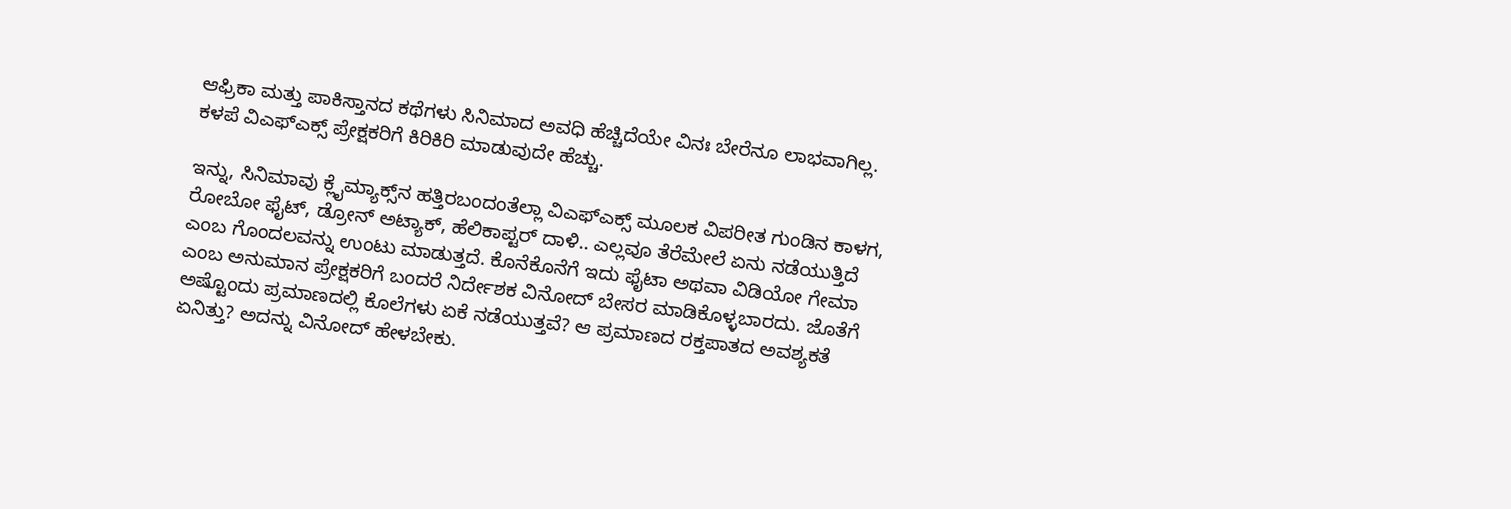ಆಫ್ರಿಕಾ ಮತ್ತು ಪಾಕಿಸ್ತಾನದ ಕಥೆಗಳು ಸಿನಿಮಾದ ಅವಧಿ ಹೆಚ್ಚಿದೆಯೇ ವಿನಃ ಬೇರೆನೂ ಲಾಭವಾಗಿಲ್ಲ. ಕಳಪೆ ವಿಎಫ್‌ಎಕ್ಸ್‌ ಪ್ರೇಕ್ಷಕರಿಗೆ ಕಿರಿಕಿರಿ ಮಾಡುವುದೇ ಹೆಚ್ಚು.

ಇನ್ನು, ಸಿನಿಮಾವು ಕ್ಲೈಮ್ಯಾಕ್ಸ್‌ನ ಹತ್ತಿರಬಂದಂತೆಲ್ಲಾ ವಿಎಫ್‌ಎಕ್ಸ್‌ ಮೂಲಕ ವಿಪರೀತ ಗುಂಡಿನ ಕಾಳಗ, ರೋಬೋ ಫೈಟ್‌, ಡ್ರೋನ್‌ ಅಟ್ಯಾಕ್‌, ಹೆಲಿಕಾಪ್ಟರ್‌ ದಾಳಿ.. ಎಲ್ಲವೂ ತೆರೆಮೇಲೆ ಏನು ನಡೆಯುತ್ತಿದೆ ಎಂಬ ಗೊಂದಲವನ್ನು ಉಂಟು ಮಾಡುತ್ತದೆ. ಕೊನೆಕೊನೆಗೆ ಇದು ಫೈಟಾ ಅಥವಾ ವಿಡಿಯೋ ಗೇಮಾ ಎಂಬ ಅನುಮಾನ ಪ್ರೇಕ್ಷಕರಿಗೆ ಬಂದರೆ ನಿರ್ದೇಶಕ ವಿನೋದ್‌ ಬೇಸರ ಮಾಡಿಕೊಳ್ಳಬಾರದು. ಜೊತೆಗೆ ಅಷ್ಟೊಂದು ಪ್ರಮಾಣದಲ್ಲಿ ಕೊಲೆಗಳು ಏಕೆ ನಡೆಯುತ್ತವೆ? ಆ ಪ್ರಮಾಣದ ರಕ್ತಪಾತದ ಅವಶ್ಯಕತೆ ಏನಿತ್ತು? ಅದನ್ನು ವಿನೋದ್‌ ಹೇಳಬೇಕು.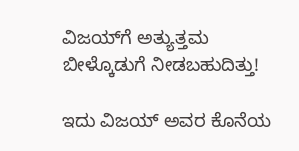ವಿಜಯ್‌ಗೆ ಅತ್ಯುತ್ತಮ ಬೀಳ್ಕೊಡುಗೆ ನೀಡಬಹುದಿತ್ತು!

ಇದು ವಿಜಯ್ ಅವರ ಕೊನೆಯ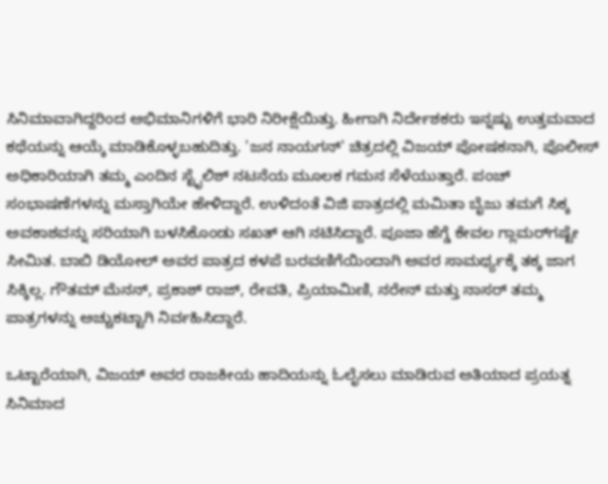ಸಿನಿಮಾವಾಗಿದ್ದರಿಂದ ಅಭಿಮಾನಿಗಳಿಗೆ ಭಾರಿ ನಿರೀಕ್ಷೆಯಿತ್ತು. ಹೀಗಾಗಿ ನಿರ್ದೇಶಕರು ಇನ್ನಷ್ಟು ಉತ್ತಮವಾದ ಕಥೆಯನ್ನು ಆಯ್ಕೆ ಮಾಡಿಕೊಳ್ಳಬಹುದಿತ್ತು. 'ಜನ ನಾಯಗನ್' ಚಿತ್ರದಲ್ಲಿ ವಿಜಯ್ ಪೋಷಕನಾಗಿ, ಪೊಲೀಸ್ ಅಧಿಕಾರಿಯಾಗಿ ತಮ್ಮ ಎಂದಿನ ಸ್ಟೈಲಿಶ್ ನಟನೆಯ ಮೂಲಕ ಗಮನ ಸೆಳೆಯುತ್ತಾರೆ. ಪಂಚ್ ಸಂಭಾಷಣೆಗಳನ್ನು ಮಸ್ತಾಗಿಯೇ ಹೇಳಿದ್ದಾರೆ. ಉಳಿದಂತೆ ವಿಜಿ ಪಾತ್ರದಲ್ಲಿ ಮಮಿತಾ ಬೈಜು ತಮಗೆ ಸಿಕ್ಕ ಅವಕಾಶವನ್ನು ಸರಿಯಾಗಿ ಬಳಸಿಕೊಂಡು ಸಖತ್ ಆಗಿ ನಟಿಸಿದ್ದಾರೆ. ಪೂಜಾ ಹೆಗ್ಡೆ ಕೇವಲ ಗ್ಲಾಮರ್‌ಗಷ್ಟೇ ಸೀಮಿತ. ಬಾಬಿ ಡಿಯೋಲ್ ಅವರ ಪಾತ್ರದ ಕಳಪೆ ಬರವಣಿಗೆಯಿಂದಾಗಿ ಅವರ ಸಾಮರ್ಥ್ಯಕ್ಕೆ ತಕ್ಕ ಜಾಗ ಸಿಕ್ಕಿಲ್ಲ. ಗೌತಮ್ ಮೆನನ್, ಪ್ರಕಾಶ್ ರಾಜ್, ರೇವತಿ, ಪ್ರಿಯಾಮಿಣಿ, ನರೇನ್ ಮತ್ತು ನಾಸರ್ ತಮ್ಮ ಪಾತ್ರಗಳನ್ನು ಅಚ್ಚುಕಟ್ಟಾಗಿ ನಿರ್ವಹಿಸಿದ್ದಾರೆ.

ಒಟ್ಟಾರೆಯಾಗಿ, ವಿಜಯ್ ಅವರ ರಾಜಕೀಯ ಹಾದಿಯನ್ನು ಓಲೈಸಲು ಮಾಡಿರುವ ಅತಿಯಾದ ಪ್ರಯತ್ನ ಸಿನಿಮಾದ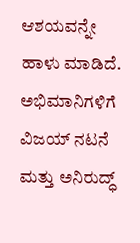ಆಶಯವನ್ನೇ ಹಾಳು ಮಾಡಿದೆ. ಅಭಿಮಾನಿಗಳಿಗೆ ವಿಜಯ್ ನಟನೆ ಮತ್ತು ಅನಿರುದ್ಧ್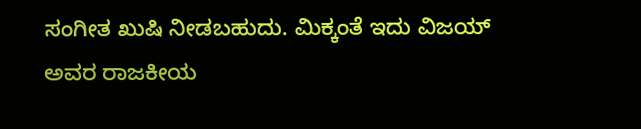ಸಂಗೀತ ಖುಷಿ ನೀಡಬಹುದು. ಮಿಕ್ಕಂತೆ ಇದು ವಿಜಯ್ ಅವರ ರಾಜಕೀಯ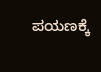ಪಯಣಕ್ಕೆ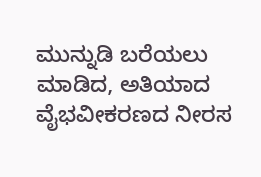ಮುನ್ನುಡಿ ಬರೆಯಲು ಮಾಡಿದ, ಅತಿಯಾದ ವೈಭವೀಕರಣದ ನೀರಸ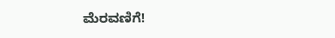ಮೆರವಣಿಗೆ!